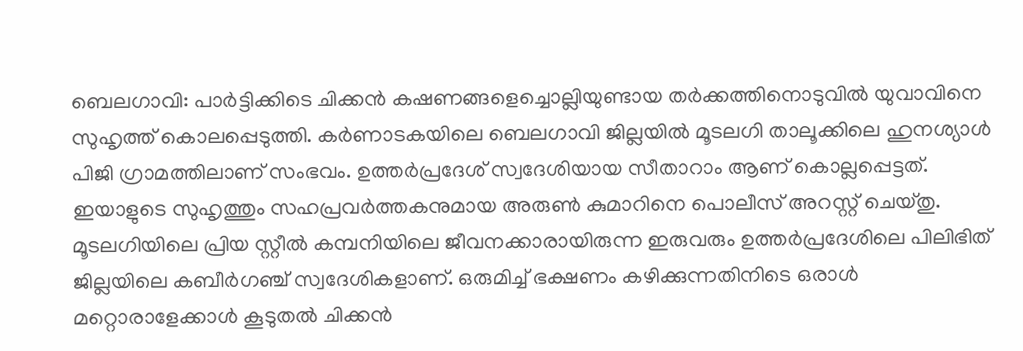ബെലഗാവി: പാർട്ടിക്കിടെ ചിക്കൻ കഷണങ്ങളെച്ചൊല്ലിയുണ്ടായ തർക്കത്തിനൊടുവിൽ യുവാവിനെ സുഹൃത്ത് കൊലപ്പെടുത്തി. കർണാടകയിലെ ബെലഗാവി ജില്ലയിൽ മൂടലഗി താലൂക്കിലെ ഹുനശ്യാൾ പിജി ഗ്രാമത്തിലാണ് സംഭവം. ഉത്തർപ്രദേശ് സ്വദേശിയായ സീതാറാം ആണ് കൊല്ലപ്പെട്ടത്. ഇയാളുടെ സുഹൃത്തും സഹപ്രവർത്തകനുമായ അരുൺ കുമാറിനെ പൊലീസ് അറസ്റ്റ് ചെയ്തു.
മൂടലഗിയിലെ പ്രിയ സ്റ്റീൽ കമ്പനിയിലെ ജീവനക്കാരായിരുന്ന ഇരുവരും ഉത്തർപ്രദേശിലെ പിലിഭിത് ജില്ലയിലെ കബീർഗഞ്ച് സ്വദേശികളാണ്. ഒരുമിച്ച് ഭക്ഷണം കഴിക്കുന്നതിനിടെ ഒരാൾ മറ്റൊരാളേക്കാൾ കൂടുതൽ ചിക്കൻ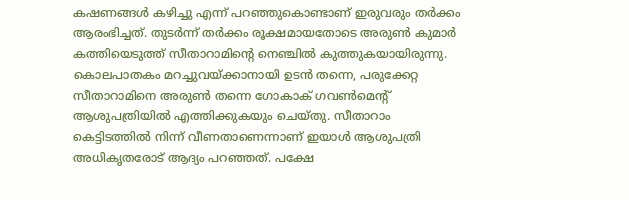കഷണങ്ങൾ കഴിച്ചു എന്ന് പറഞ്ഞുകൊണ്ടാണ് ഇരുവരും തർക്കം ആരംഭിച്ചത്. തുടർന്ന് തർക്കം രൂക്ഷമായതോടെ അരുൺ കുമാർ കത്തിയെടുത്ത് സീതാറാമിന്റെ നെഞ്ചിൽ കുത്തുകയായിരുന്നു. കൊലപാതകം മറച്ചുവയ്ക്കാനായി ഉടൻ തന്നെ, പരുക്കേറ്റ സീതാറാമിനെ അരുൺ തന്നെ ഗോകാക് ഗവൺമെന്റ് ആശുപത്രിയിൽ എത്തിക്കുകയും ചെയ്തു. സീതാറാം കെട്ടിടത്തിൽ നിന്ന് വീണതാണെന്നാണ് ഇയാൾ ആശുപത്രി അധികൃതരോട് ആദ്യം പറഞ്ഞത്. പക്ഷേ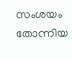സംശയം തോന്നിയ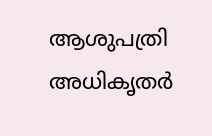ആശുപത്രി അധികൃതർ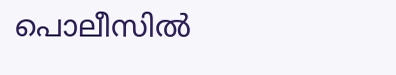പൊലീസിൽ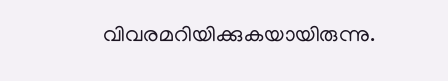വിവരമറിയിക്കുകയായിരുന്നു.